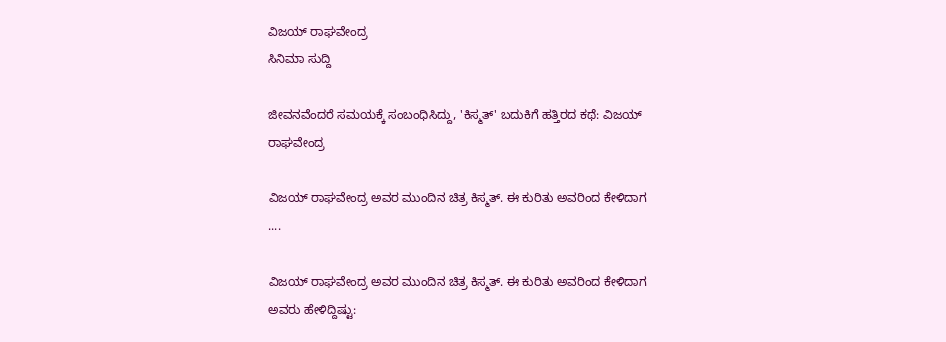ವಿಜಯ್ ರಾಘವೇಂದ್ರ
ಸಿನಿಮಾ ಸುದ್ದಿ

ಜೀವನವೆಂದರೆ ಸಮಯಕ್ಕೆ ಸಂಬಂಧಿಸಿದ್ದು, 'ಕಿಸ್ಮತ್' ಬದುಕಿಗೆ ಹತ್ತಿರದ ಕಥೆ: ವಿಜಯ್ ರಾಘವೇಂದ್ರ

ವಿಜಯ್ ರಾಘವೇಂದ್ರ ಅವರ ಮುಂದಿನ ಚಿತ್ರ ಕಿಸ್ಮತ್. ಈ ಕುರಿತು ಅವರಿಂದ ಕೇಳಿದಾಗ ....

ವಿಜಯ್ ರಾಘವೇಂದ್ರ ಅವರ ಮುಂದಿನ ಚಿತ್ರ ಕಿಸ್ಮತ್. ಈ ಕುರಿತು ಅವರಿಂದ ಕೇಳಿದಾಗ ಅವರು ಹೇಳಿದ್ದಿಷ್ಟು: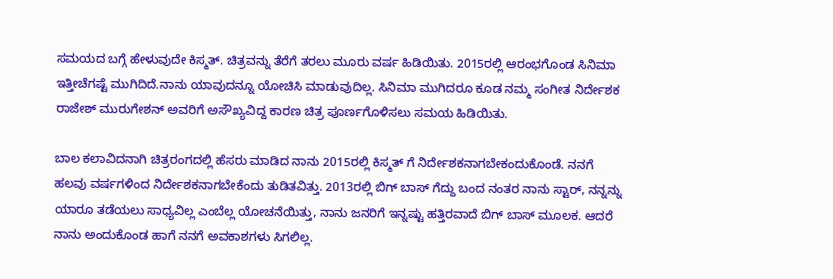ಸಮಯದ ಬಗ್ಗೆ ಹೇಳುವುದೇ ಕಿಸ್ಮತ್. ಚಿತ್ರವನ್ನು ತೆರೆಗೆ ತರಲು ಮೂರು ವರ್ಷ ಹಿಡಿಯಿತು. 2015ರಲ್ಲಿ ಆರಂಭಗೊಂಡ ಸಿನಿಮಾ ಇತ್ತೀಚೆಗಷ್ಟೆ ಮುಗಿದಿದೆ.ನಾನು ಯಾವುದನ್ನೂ ಯೋಚಿಸಿ ಮಾಡುವುದಿಲ್ಲ. ಸಿನಿಮಾ ಮುಗಿದರೂ ಕೂಡ ನಮ್ಮ ಸಂಗೀತ ನಿರ್ದೇಶಕ ರಾಜೇಶ್ ಮುರುಗೇಶನ್ ಅವರಿಗೆ ಅಸೌಖ್ಯವಿದ್ದ ಕಾರಣ ಚಿತ್ರ ಪೂರ್ಣಗೊಳಿಸಲು ಸಮಯ ಹಿಡಿಯಿತು.

ಬಾಲ ಕಲಾವಿದನಾಗಿ ಚಿತ್ರರಂಗದಲ್ಲಿ ಹೆಸರು ಮಾಡಿದ ನಾನು 2015ರಲ್ಲಿ ಕಿಸ್ಮತ್ ಗೆ ನಿರ್ದೇಶಕನಾಗಬೇಕಂದುಕೊಂಡೆ. ನನಗೆ ಹಲವು ವರ್ಷಗಳಿಂದ ನಿರ್ದೇಶಕನಾಗಬೇಕೆಂದು ತುಡಿತವಿತ್ತು. 2013ರಲ್ಲಿ ಬಿಗ್ ಬಾಸ್ ಗೆದ್ದು ಬಂದ ನಂತರ ನಾನು ಸ್ಟಾರ್, ನನ್ನನ್ನು ಯಾರೂ ತಡೆಯಲು ಸಾಧ್ಯವಿಲ್ಲ ಎಂಬೆಲ್ಲ ಯೋಚನೆಯಿತ್ತು, ನಾನು ಜನರಿಗೆ ಇನ್ನಷ್ಟು ಹತ್ತಿರವಾದೆ ಬಿಗ್ ಬಾಸ್ ಮೂಲಕ. ಆದರೆ ನಾನು ಅಂದುಕೊಂಡ ಹಾಗೆ ನನಗೆ ಅವಕಾಶಗಳು ಸಿಗಲಿಲ್ಲ.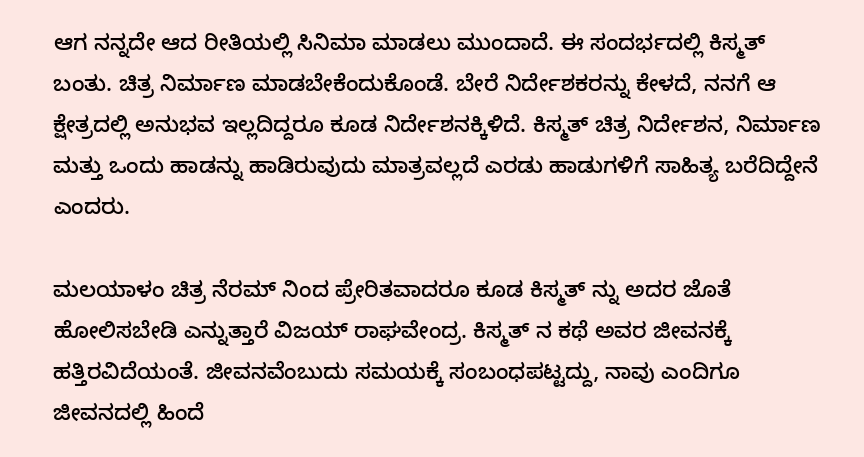ಆಗ ನನ್ನದೇ ಆದ ರೀತಿಯಲ್ಲಿ ಸಿನಿಮಾ ಮಾಡಲು ಮುಂದಾದೆ. ಈ ಸಂದರ್ಭದಲ್ಲಿ ಕಿಸ್ಮತ್ ಬಂತು. ಚಿತ್ರ ನಿರ್ಮಾಣ ಮಾಡಬೇಕೆಂದುಕೊಂಡೆ. ಬೇರೆ ನಿರ್ದೇಶಕರನ್ನು ಕೇಳದೆ, ನನಗೆ ಆ ಕ್ಷೇತ್ರದಲ್ಲಿ ಅನುಭವ ಇಲ್ಲದಿದ್ದರೂ ಕೂಡ ನಿರ್ದೇಶನಕ್ಕಿಳಿದೆ. ಕಿಸ್ಮತ್ ಚಿತ್ರ ನಿರ್ದೇಶನ, ನಿರ್ಮಾಣ ಮತ್ತು ಒಂದು ಹಾಡನ್ನು ಹಾಡಿರುವುದು ಮಾತ್ರವಲ್ಲದೆ ಎರಡು ಹಾಡುಗಳಿಗೆ ಸಾಹಿತ್ಯ ಬರೆದಿದ್ದೇನೆ ಎಂದರು.

ಮಲಯಾಳಂ ಚಿತ್ರ ನೆರಮ್ ನಿಂದ ಪ್ರೇರಿತವಾದರೂ ಕೂಡ ಕಿಸ್ಮತ್ ನ್ನು ಅದರ ಜೊತೆ ಹೋಲಿಸಬೇಡಿ ಎನ್ನುತ್ತಾರೆ ವಿಜಯ್ ರಾಘವೇಂದ್ರ. ಕಿಸ್ಮತ್ ನ ಕಥೆ ಅವರ ಜೀವನಕ್ಕೆ ಹತ್ತಿರವಿದೆಯಂತೆ. ಜೀವನವೆಂಬುದು ಸಮಯಕ್ಕೆ ಸಂಬಂಧಪಟ್ಟದ್ದು, ನಾವು ಎಂದಿಗೂ ಜೀವನದಲ್ಲಿ ಹಿಂದೆ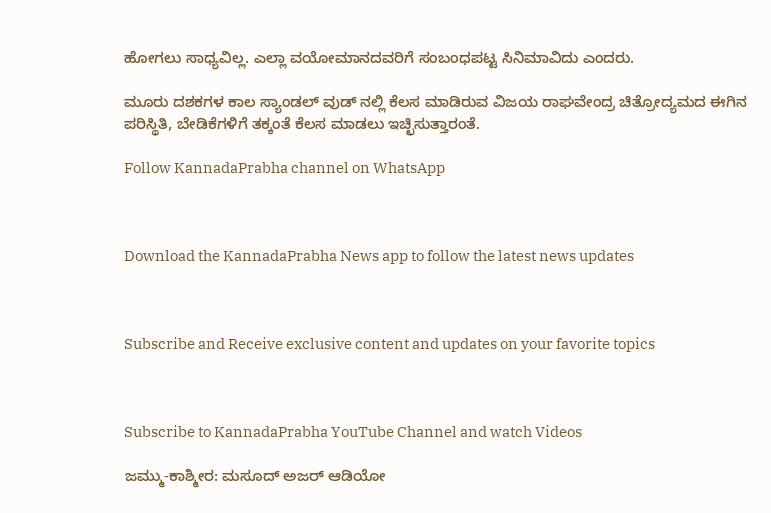ಹೋಗಲು ಸಾಧ್ಯವಿಲ್ಲ. ಎಲ್ಲಾ ವಯೋಮಾನದವರಿಗೆ ಸಂಬಂಧಪಟ್ಟ ಸಿನಿಮಾವಿದು ಎಂದರು.

ಮೂರು ದಶಕಗಳ ಕಾಲ ಸ್ಯಾಂಡಲ್ ವುಡ್ ನಲ್ಲಿ ಕೆಲಸ ಮಾಡಿರುವ ವಿಜಯ ರಾಘವೇಂದ್ರ ಚಿತ್ರೋದ್ಯಮದ ಈಗಿನ ಪರಿಸ್ಥಿತಿ, ಬೇಡಿಕೆಗಳಿಗೆ ತಕ್ಕಂತೆ ಕೆಲಸ ಮಾಡಲು ಇಚ್ಛಿಸುತ್ತಾರಂತೆ.

Follow KannadaPrabha channel on WhatsApp



Download the KannadaPrabha News app to follow the latest news updates



Subscribe and Receive exclusive content and updates on your favorite topics



Subscribe to KannadaPrabha YouTube Channel and watch Videos

ಜಮ್ಮು-ಕಾಶ್ಮೀರ: ಮಸೂದ್ ಅಜರ್ ಆಡಿಯೋ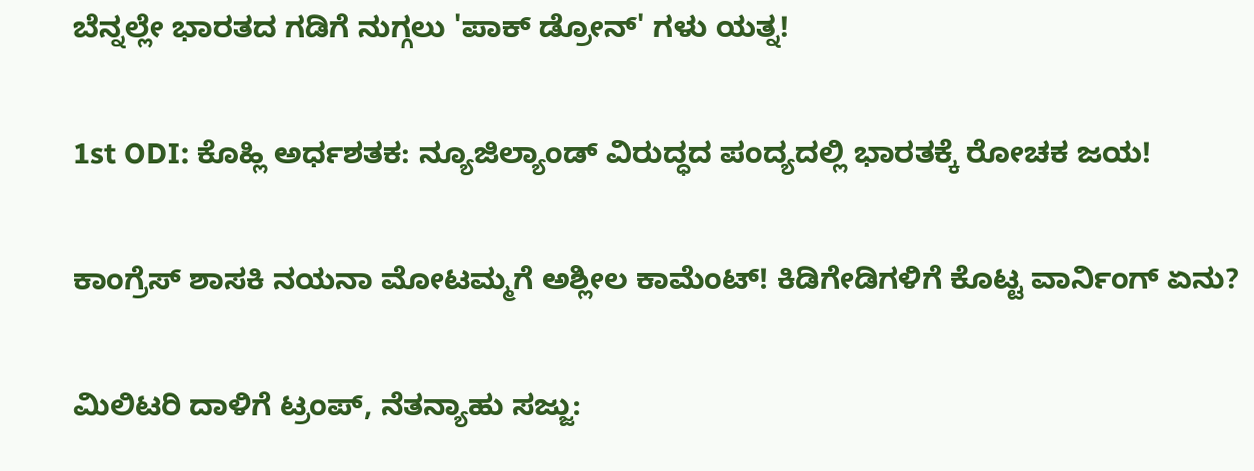ಬೆನ್ನಲ್ಲೇ ಭಾರತದ ಗಡಿಗೆ ನುಗ್ಗಲು 'ಪಾಕ್ ಡ್ರೋನ್' ಗಳು ಯತ್ನ!

1st ODI: ಕೊಹ್ಲಿ ಅರ್ಧಶತಕ: ನ್ಯೂಜಿಲ್ಯಾಂಡ್ ವಿರುದ್ಧದ ಪಂದ್ಯದಲ್ಲಿ ಭಾರತಕ್ಕೆ ರೋಚಕ ಜಯ!

ಕಾಂಗ್ರೆಸ್ ಶಾಸಕಿ ನಯನಾ ಮೋಟಮ್ಮಗೆ ಅಶ್ಲೀಲ ಕಾಮೆಂಟ್! ಕಿಡಿಗೇಡಿಗಳಿಗೆ ಕೊಟ್ಟ ವಾರ್ನಿಂಗ್ ಏನು?

ಮಿಲಿಟರಿ ದಾಳಿಗೆ ಟ್ರಂಪ್, ನೆತನ್ಯಾಹು ಸಜ್ಜು: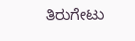ತಿರುಗೇಟು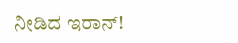ನೀಡಿದ ಇರಾನ್!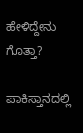ಹೇಳಿದ್ದೇನು ಗೊತ್ತಾ?

ಪಾಕಿಸ್ತಾನದಲ್ಲಿ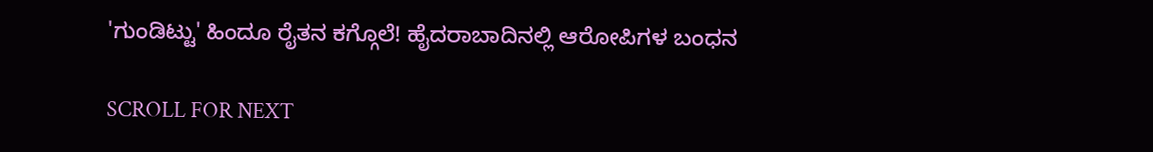'ಗುಂಡಿಟ್ಟು' ಹಿಂದೂ ರೈತನ ಕಗ್ಗೊಲೆ! ಹೈದರಾಬಾದಿನಲ್ಲಿ ಆರೋಪಿಗಳ ಬಂಧನ

SCROLL FOR NEXT